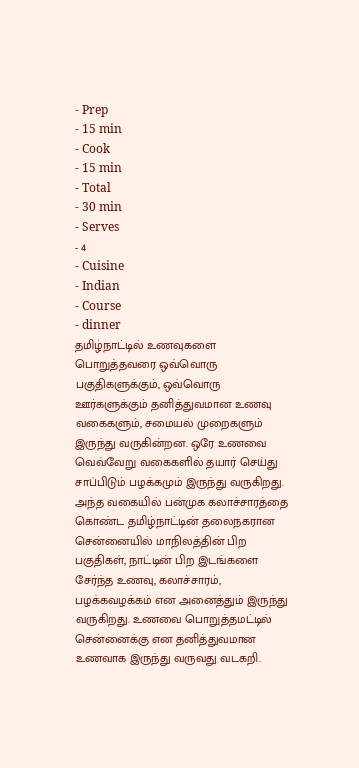- Prep
- 15 min
- Cook
- 15 min
- Total
- 30 min
- Serves
- 4
- Cuisine
- Indian
- Course
- dinner
தமிழ்நாட்டில் உணவுகளை பொறுத்தவரை ஒவ்வொரு பகுதிகளுக்கும், ஒவ்வொரு ஊர்களுக்கும் தனித்துவமான உணவு வகைகளும், சமையல் முறைகளும் இருந்து வருகின்றன. ஒரே உணவை வெவ்வேறு வகைகளில் தயார் செய்து சாப்பிடும் பழக்கமும் இருந்து வருகிறது. அந்த வகையில் பன்முக கலாச்சாரத்தை கொண்ட தமிழ்நாட்டின் தலைநகரான சென்னையில் மாநிலத்தின் பிற பகுதிகள், நாட்டின் பிற இடங்களை சேர்ந்த உணவு, கலாச்சாரம், பழக்கவழக்கம் என அனைத்தும் இருந்து வருகிறது. உணவை பொறுத்தமட்டில் சென்னைக்கு என தனித்துவமான உணவாக இருந்து வருவது வடகறி.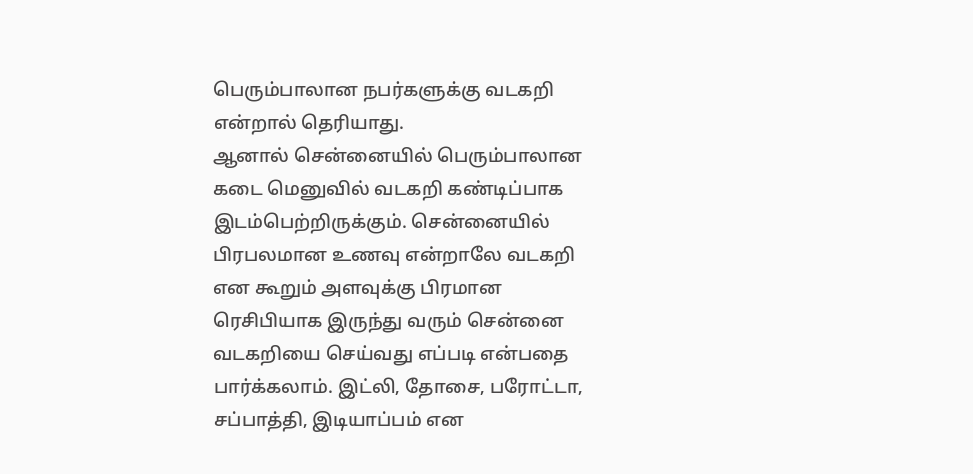பெரும்பாலான நபர்களுக்கு வடகறி என்றால் தெரியாது.
ஆனால் சென்னையில் பெரும்பாலான கடை மெனுவில் வடகறி கண்டிப்பாக இடம்பெற்றிருக்கும். சென்னையில் பிரபலமான உணவு என்றாலே வடகறி என கூறும் அளவுக்கு பிரமான ரெசிபியாக இருந்து வரும் சென்னை வடகறியை செய்வது எப்படி என்பதை பார்க்கலாம். இட்லி, தோசை, பரோட்டா, சப்பாத்தி, இடியாப்பம் என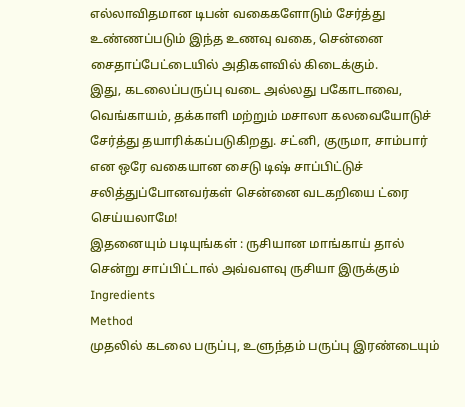எல்லாவிதமான டிபன் வகைகளோடும் சேர்த்து உண்ணப்படும் இந்த உணவு வகை, சென்னை சைதாப்பேட்டையில் அதிகளவில் கிடைக்கும்.
இது, கடலைப்பருப்பு வடை அல்லது பகோடாவை, வெங்காயம், தக்காளி மற்றும் மசாலா கலவையோடுச் சேர்த்து தயாரிக்கப்படுகிறது. சட்னி, குருமா, சாம்பார் என ஒரே வகையான சைடு டிஷ் சாப்பிட்டுச் சலித்துப்போனவர்கள் சென்னை வடகறியை ட்ரை செய்யலாமே!
இதனையும் படியுங்கள் : ருசியான மாங்காய் தால் சென்று சாப்பிட்டால் அவ்வளவு ருசியா இருக்கும்
Ingredients
Method
முதலில் கடலை பருப்பு, உளுந்தம் பருப்பு இரண்டையும்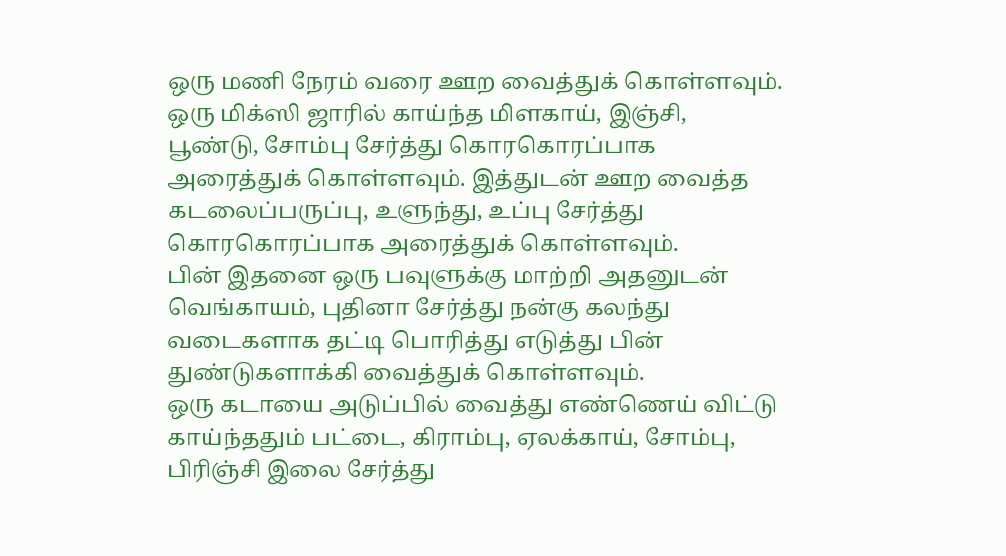ஒரு மணி நேரம் வரை ஊற வைத்துக் கொள்ளவும்.
ஒரு மிக்ஸி ஜாரில் காய்ந்த மிளகாய், இஞ்சி, பூண்டு, சோம்பு சேர்த்து கொரகொரப்பாக அரைத்துக் கொள்ளவும். இத்துடன் ஊற வைத்த கடலைப்பருப்பு, உளுந்து, உப்பு சேர்த்து கொரகொரப்பாக அரைத்துக் கொள்ளவும்.
பின் இதனை ஒரு பவுளுக்கு மாற்றி அதனுடன் வெங்காயம், புதினா சேர்த்து நன்கு கலந்து வடைகளாக தட்டி பொரித்து எடுத்து பின் துண்டுகளாக்கி வைத்துக் கொள்ளவும்.
ஒரு கடாயை அடுப்பில் வைத்து எண்ணெய் விட்டு காய்ந்ததும் பட்டை, கிராம்பு, ஏலக்காய், சோம்பு, பிரிஞ்சி இலை சேர்த்து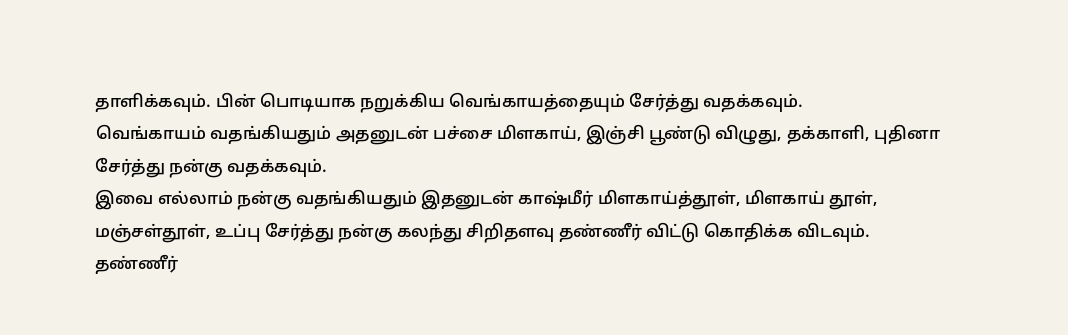தாளிக்கவும். பின் பொடியாக நறுக்கிய வெங்காயத்தையும் சேர்த்து வதக்கவும்.
வெங்காயம் வதங்கியதும் அதனுடன் பச்சை மிளகாய், இஞ்சி பூண்டு விழுது, தக்காளி, புதினா சேர்த்து நன்கு வதக்கவும்.
இவை எல்லாம் நன்கு வதங்கியதும் இதனுடன் காஷ்மீர் மிளகாய்த்தூள், மிளகாய் தூள், மஞ்சள்தூள், உப்பு சேர்த்து நன்கு கலந்து சிறிதளவு தண்ணீர் விட்டு கொதிக்க விடவும்.
தண்ணீர்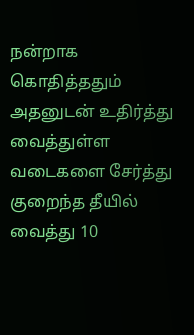நன்றாக கொதித்ததும் அதனுடன் உதிர்த்து வைத்துள்ள வடைகளை சேர்த்து குறைந்த தீயில் வைத்து 10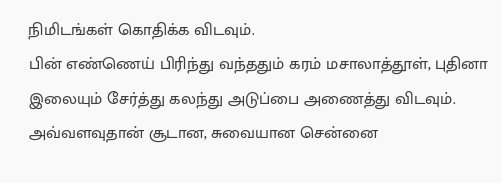நிமிடங்கள் கொதிக்க விடவும்.
பின் எண்ணெய் பிரிந்து வந்ததும் கரம் மசாலாத்தூள், புதினா இலையும் சேர்த்து கலந்து அடுப்பை அணைத்து விடவும். அவ்வளவுதான் சூடான, சுவையான சென்னை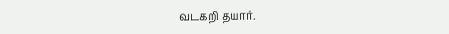வடகறி தயார்.